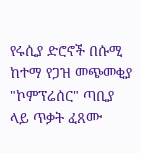የሩሲያ ድሮኖች በሱሚ ከተማ የጋዝ መጭመቂያ "ኮምፕሬሰር" ጣቢያ ላይ ጥቃት ፈጸሙ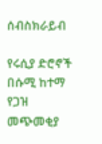ሰብስክራይብ

የሩሲያ ድሮኖች በሱሚ ከተማ የጋዝ መጭመቂያ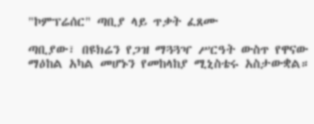"ኮምፕሬሰር" ጣቢያ ላይ ጥቃት ፈጸሙ

ጣቢያው፣ በዩክሬን የጋዝ ማጓጓዣ ሥርዓት ውስጥ የዋናው ማዕከል አካል መሆኑን የመከላከያ ሚኒስቴሩ አስታውቋል።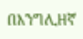በእንግሊዘኛ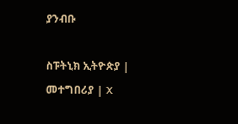ያንብቡ

ስፑትኒክ ኢትዮጵያ | መተግበሪያ | X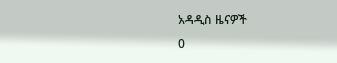አዳዲስ ዜናዎች
0